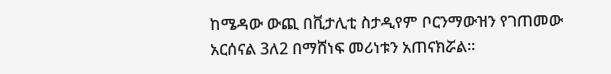ከሜዳው ውጪ በቪታሊቲ ስታዲየም ቦርንማውዝን የገጠመው አርሰናል 3ለ2 በማሸነፍ መሪነቱን አጠናክሯል።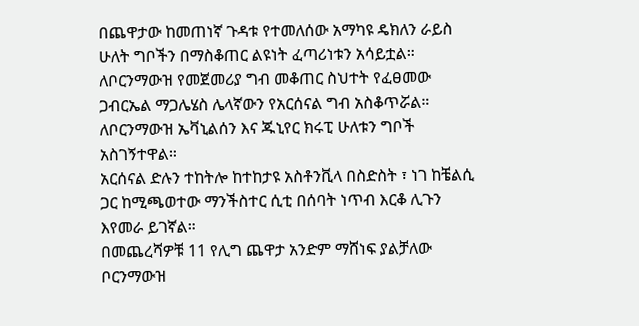በጨዋታው ከመጠነኛ ጉዳቱ የተመለሰው አማካዩ ዴክለን ራይስ ሁለት ግቦችን በማስቆጠር ልዩነት ፈጣሪነቱን አሳይቷል።
ለቦርንማውዝ የመጀመሪያ ግብ መቆጠር ስህተት የፈፀመው ጋብርኤል ማጋሌሄስ ሌላኛውን የአርሰናል ግብ አስቆጥሯል።
ለቦርንማውዝ ኤቫኒልሰን እና ጁኒየር ክሩፒ ሁለቱን ግቦች አስገኝተዋል።
አርሰናል ድሉን ተከትሎ ከተከታዩ አስቶንቪላ በስድስት ፣ ነገ ከቼልሲ ጋር ከሚጫወተው ማንችስተር ሲቲ በሰባት ነጥብ እርቆ ሊጉን እየመራ ይገኛል።
በመጨረሻዎቹ 11 የሊግ ጨዋታ አንድም ማሸነፍ ያልቻለው ቦርንማውዝ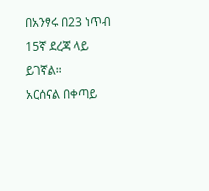በአንፃሩ በ23 ነጥብ 15ኛ ደረጃ ላይ ይገኛል።
አርሰናል በቀጣይ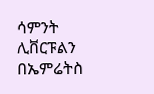ሳምንት ሊቨርፑልን በኤምሬትስ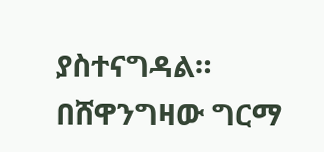ያስተናግዳል።
በሸዋንግዛው ግርማ